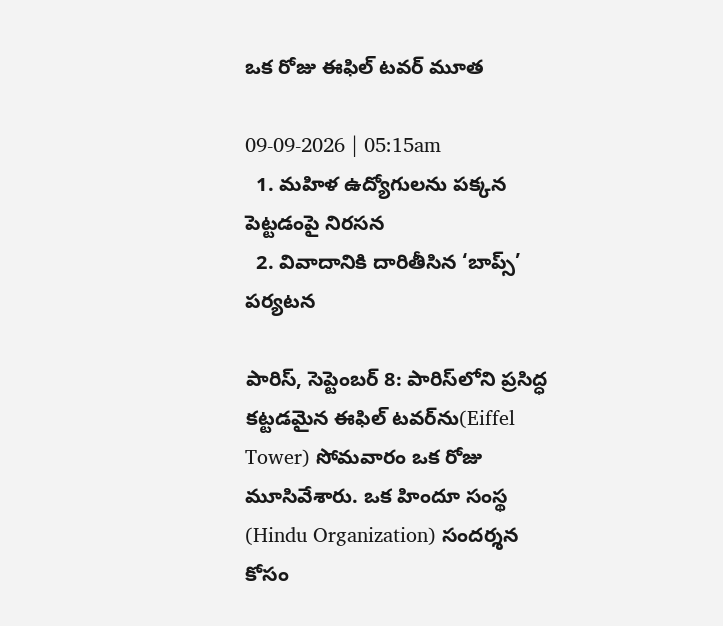ఒక రోజు ఈఫిల్ టవర్ మూత

09-09-2026 | 05:15am
  1. మహిళ ఉద్యోగులను పక్కన పెట్టడంపై నిరసన
  2. వివాదానికి దారితీసిన ‘బాప్స్’ పర్యటన

పారిస్, సెప్టెంబర్ 8: పారిస్‌లోని ప్రసిద్ధ కట్టడమైన ఈఫిల్ టవర్‌ను(Eiffel Tower) సోమవారం ఒక రోజు మూసివేశారు. ఒక హిందూ సంస్థ (Hindu Organization) సందర్శన కోసం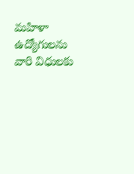మహిళా ఉద్యోగులను వారి విధులకు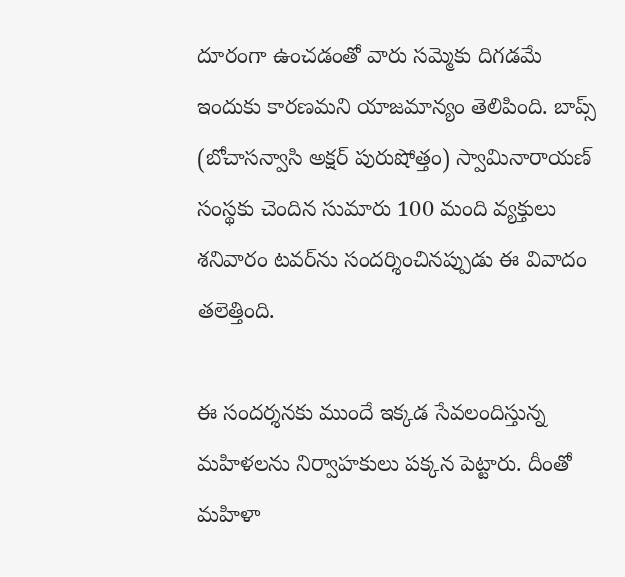దూరంగా ఉంచడంతో వారు సమ్మెకు దిగడమే ఇందుకు కారణమని యాజమాన్యం తెలిపింది. బాప్స్ (బోచాసన్వాసి అక్షర్ పురుషోత్తం) స్వామినారాయణ్ సంస్థకు చెందిన సుమారు 100 మంది వ్యక్తులు శనివారం టవర్‌ను సందర్శించినప్పుడు ఈ వివాదం తలెత్తింది.

ఈ సందర్శనకు ముందే ఇక్కడ సేవలందిస్తున్న మహిళలను నిర్వాహకులు పక్కన పెట్టారు. దీంతో మహిళా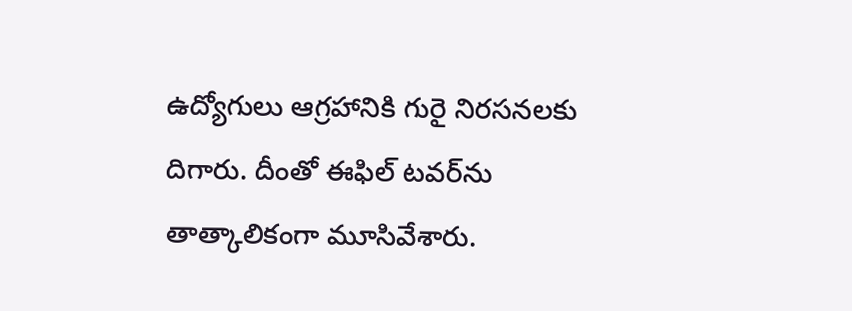ఉద్యోగులు ఆగ్రహానికి గురై నిరసనలకు దిగారు. దీంతో ఈఫిల్ టవర్‌ను తాత్కాలికంగా మూసివేశారు.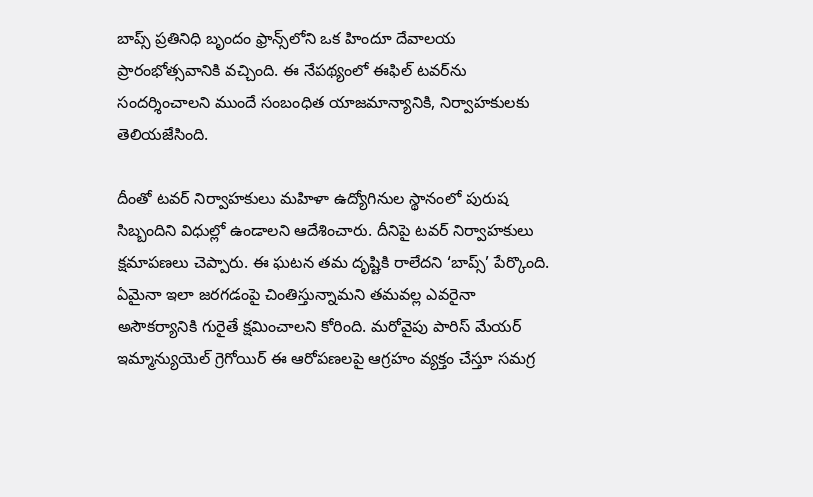బాప్స్ ప్రతినిధి బృందం ఫ్రాన్స్‌లోని ఒక హిందూ దేవాలయ ప్రారంభోత్సవానికి వచ్చింది. ఈ నేపథ్యంలో ఈఫిల్ టవర్‌ను సందర్శించాలని ముందే సంబంధిత యాజమాన్యానికి, నిర్వాహకులకు తెలియజేసింది.

దీంతో టవర్ నిర్వాహకులు మహిళా ఉద్యోగినుల స్థానంలో పురుష సిబ్బందిని విధుల్లో ఉండాలని ఆదేశించారు. దీనిపై టవర్ నిర్వాహకులు క్షమాపణలు చెప్పారు. ఈ ఘటన తమ దృష్టికి రాలేదని ‘బాప్స్’ పేర్కొంది. ఏమైనా ఇలా జరగడంపై చింతిస్తున్నామని తమవల్ల ఎవరైనా అసౌకర్యానికి గురైతే క్షమించాలని కోరింది. మరోవైపు పారిస్ మేయర్ ఇమ్మాన్యుయెల్ గ్రెగోయిర్ ఈ ఆరోపణలపై ఆగ్రహం వ్యక్తం చేస్తూ సమగ్ర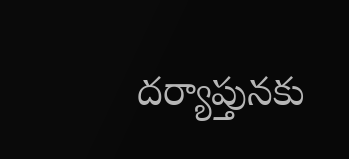దర్యాప్తునకు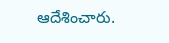ఆదేశించారు.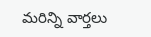మరిన్ని వార్తలు